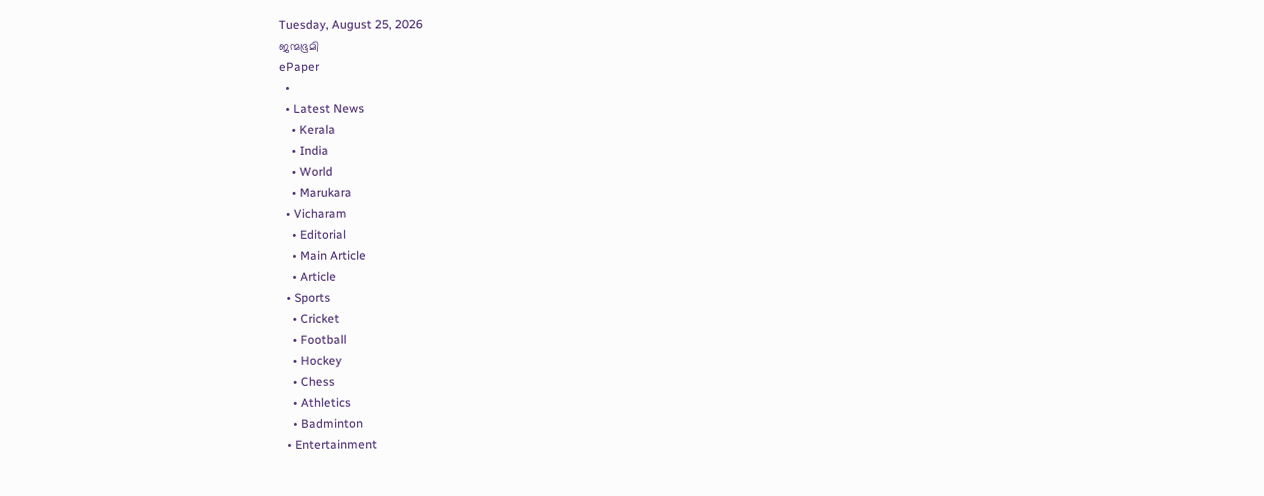Tuesday, August 25, 2026
ജന്മഭൂമി
ePaper
  •
  • Latest News
    • Kerala
    • India
    • World
    • Marukara
  • Vicharam
    • Editorial
    • Main Article
    • Article
  • Sports
    • Cricket
    • Football
    • Hockey
    • Chess
    • Athletics
    • Badminton
  • Entertainment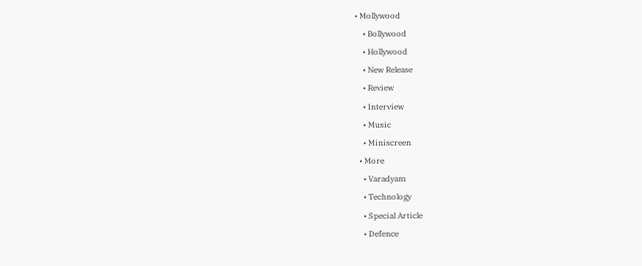• Mollywood
    • Bollywood
    • Hollywood
    • New Release
    • Review
    • Interview
    • Music
    • Miniscreen
  • More
    • Varadyam
    • Technology
    • Special Article
    • Defence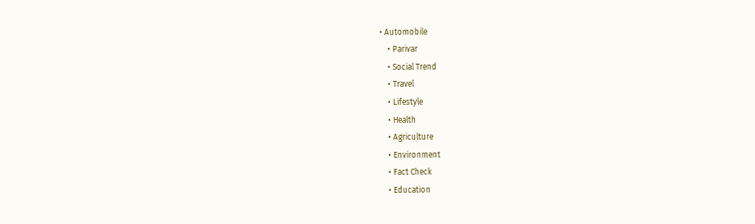• Automobile
    • Parivar
    • Social Trend
    • Travel
    • Lifestyle
    • Health
    • Agriculture
    • Environment
    • Fact Check
    • Education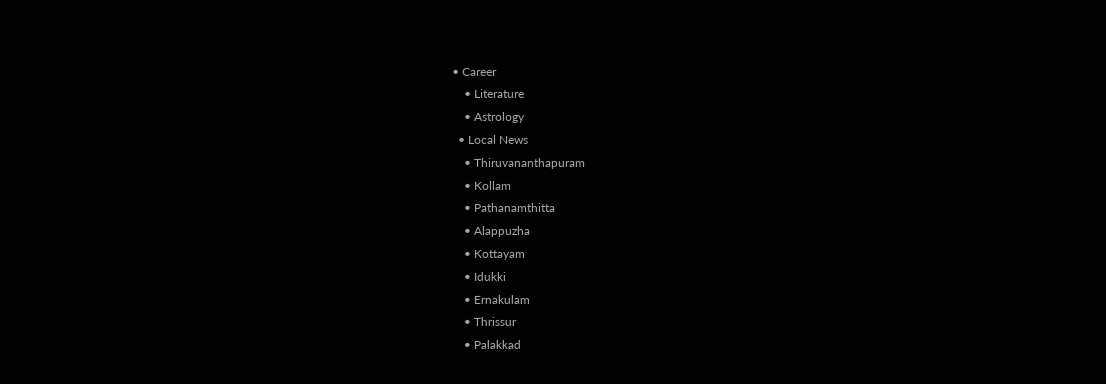• Career
    • Literature
    • Astrology
  • Local News
    • Thiruvananthapuram
    • Kollam
    • Pathanamthitta
    • Alappuzha
    • Kottayam
    • Idukki
    • Ernakulam
    • Thrissur
    • Palakkad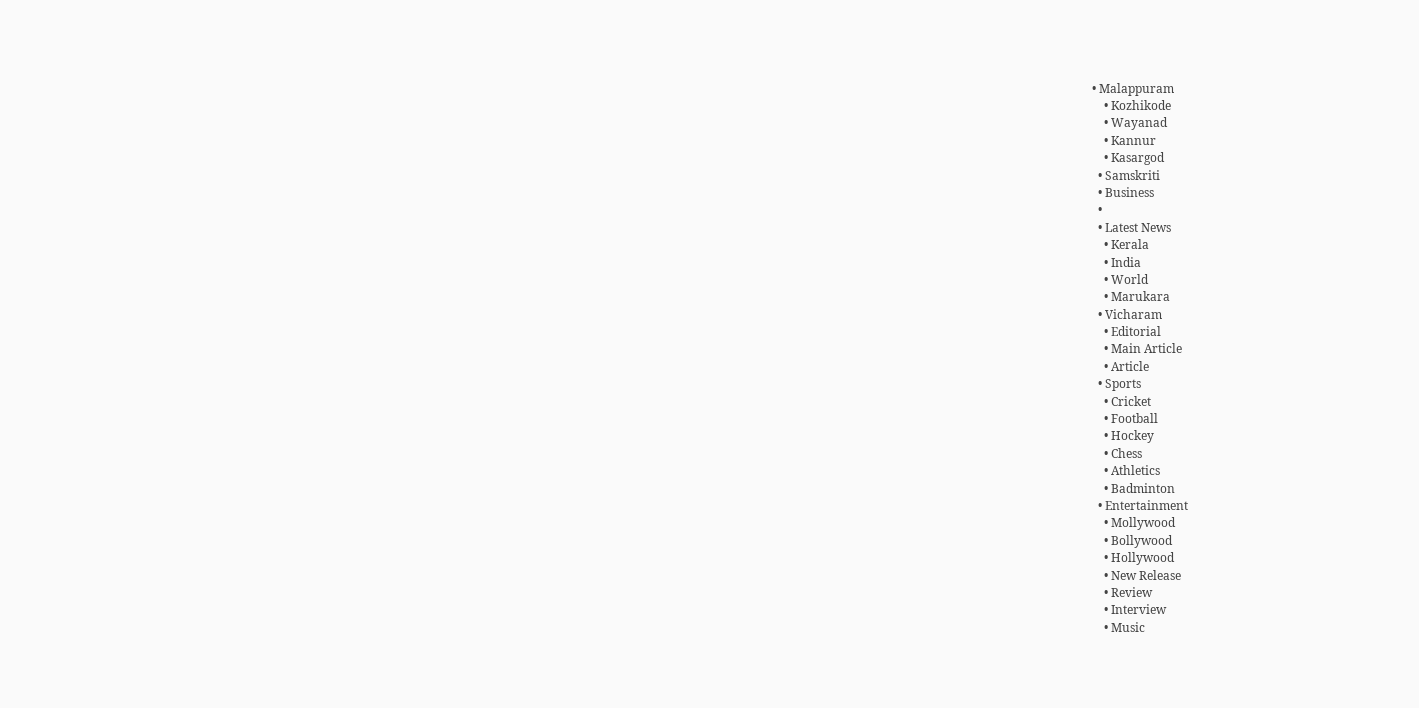• Malappuram
    • Kozhikode
    • Wayanad
    • Kannur
    • Kasargod
  • Samskriti
  • Business
  •
  • Latest News
    • Kerala
    • India
    • World
    • Marukara
  • Vicharam
    • Editorial
    • Main Article
    • Article
  • Sports
    • Cricket
    • Football
    • Hockey
    • Chess
    • Athletics
    • Badminton
  • Entertainment
    • Mollywood
    • Bollywood
    • Hollywood
    • New Release
    • Review
    • Interview
    • Music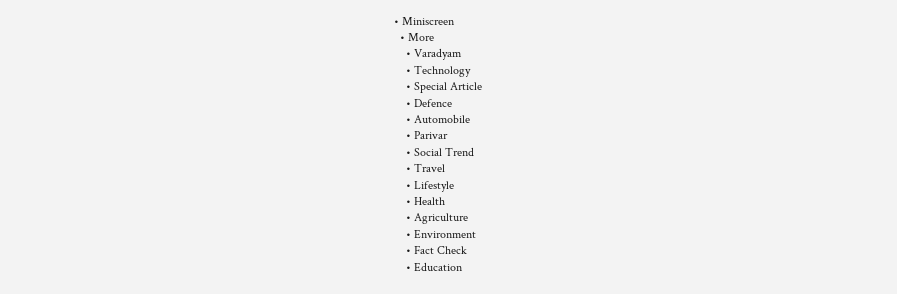• Miniscreen
  • More
    • Varadyam
    • Technology
    • Special Article
    • Defence
    • Automobile
    • Parivar
    • Social Trend
    • Travel
    • Lifestyle
    • Health
    • Agriculture
    • Environment
    • Fact Check
    • Education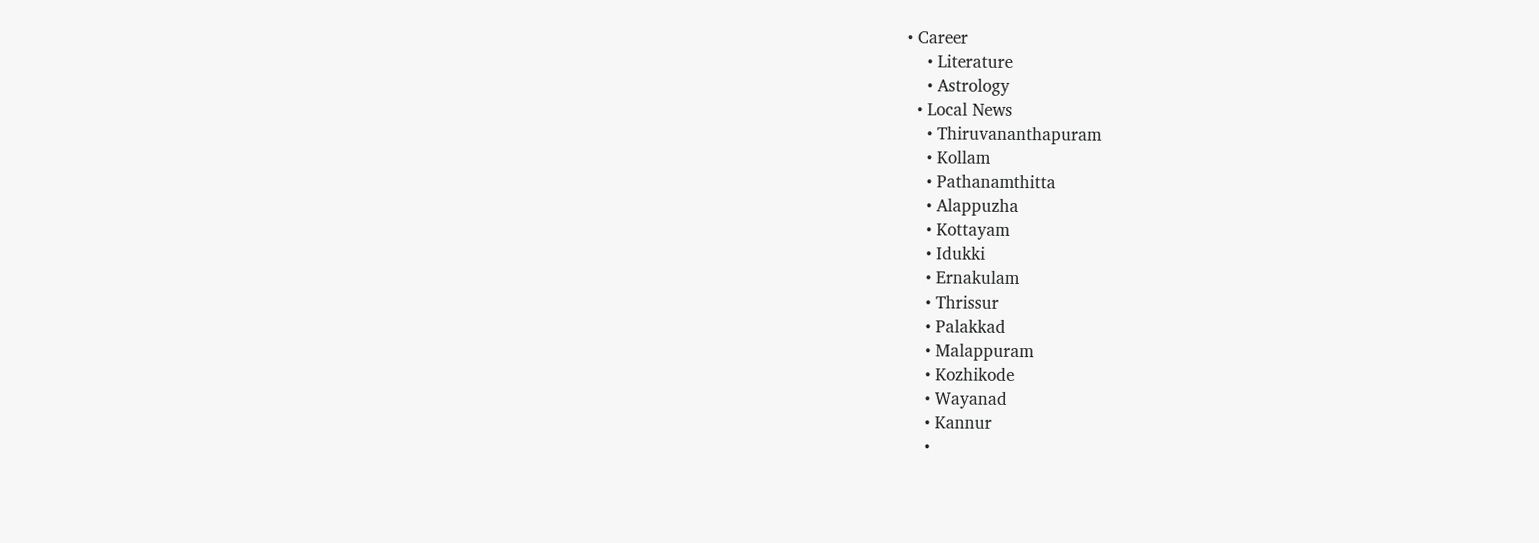• Career
    • Literature
    • Astrology
  • Local News
    • Thiruvananthapuram
    • Kollam
    • Pathanamthitta
    • Alappuzha
    • Kottayam
    • Idukki
    • Ernakulam
    • Thrissur
    • Palakkad
    • Malappuram
    • Kozhikode
    • Wayanad
    • Kannur
    •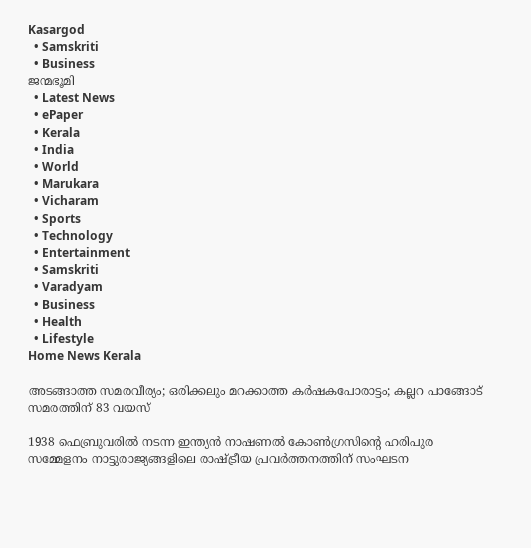Kasargod
  • Samskriti
  • Business
ജന്മഭൂമി
  • Latest News
  • ePaper
  • Kerala
  • India
  • World
  • Marukara
  • Vicharam
  • Sports
  • Technology
  • Entertainment
  • Samskriti
  • Varadyam
  • Business
  • Health
  • Lifestyle
Home News Kerala

അടങ്ങാത്ത സമരവീര്യം; ഒരിക്കലും മറക്കാത്ത കര്‍ഷകപോരാട്ടം; കല്ലറ പാങ്ങോട് സമരത്തിന് 83 വയസ്

1938 ഫെബ്രുവരില്‍ നടന്ന ഇന്ത്യന്‍ നാഷണല്‍ കോണ്‍ഗ്രസിന്റെ ഹരിപുര സമ്മേളനം നാട്ടുരാജ്യങ്ങളിലെ രാഷ്‌ട്രീയ പ്രവര്‍ത്തനത്തിന് സംഘടന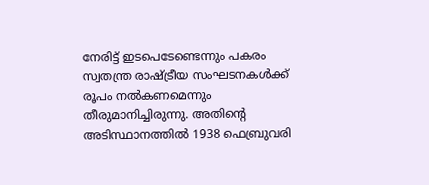നേരിട്ട് ഇടപെടേണ്ടെന്നും പകരം സ്വതന്ത്ര രാഷ്‌ട്രീയ സംഘടനകള്‍ക്ക് രൂപം നല്‍കണമെന്നും തീരുമാനിച്ചിരുന്നു. അതിന്റെ അടിസ്ഥാനത്തില്‍ 1938 ഫെബ്രുവരി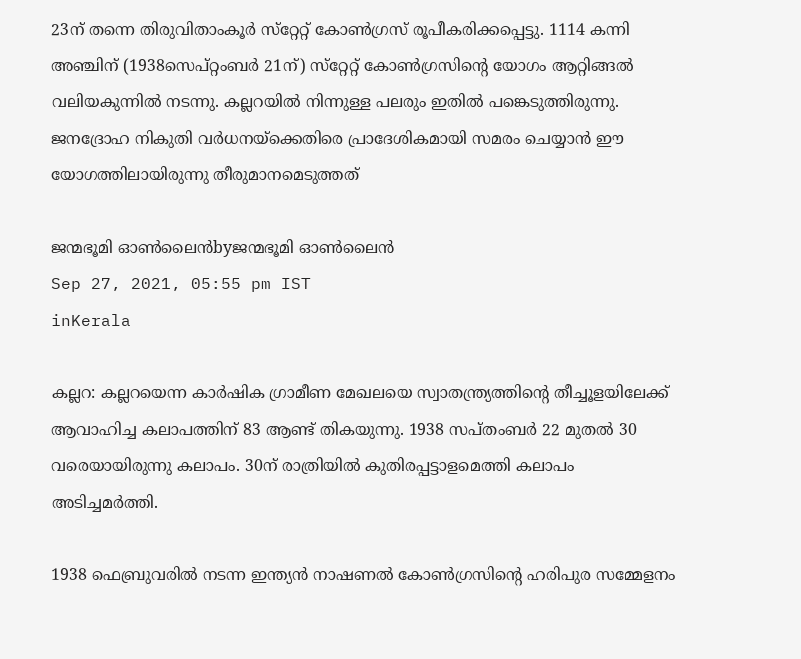23ന് തന്നെ തിരുവിതാംകൂര്‍ സ്‌റ്റേറ്റ് കോണ്‍ഗ്രസ് രൂപീകരിക്കപ്പെട്ടു. 1114 കന്നി അഞ്ചിന് (1938സെപ്റ്റംബര്‍ 21ന്) സ്‌റ്റേറ്റ് കോണ്‍ഗ്രസിന്റെ യോഗം ആറ്റിങ്ങല്‍ വലിയകുന്നില്‍ നടന്നു. കല്ലറയില്‍ നിന്നുള്ള പലരും ഇതില്‍ പങ്കെടുത്തിരുന്നു. ജനദ്രോഹ നികുതി വര്‍ധനയ്‌ക്കെതിരെ പ്രാദേശികമായി സമരം ചെയ്യാന്‍ ഈ യോഗത്തിലായിരുന്നു തീരുമാനമെടുത്തത്

ജന്മഭൂമി ഓണ്‍ലൈന്‍byജന്മഭൂമി ഓണ്‍ലൈന്‍
Sep 27, 2021, 05:55 pm IST
inKerala

കല്ലറ: കല്ലറയെന്ന കാര്‍ഷിക ഗ്രാമീണ മേഖലയെ സ്വാതന്ത്ര്യത്തിന്റെ തീച്ചൂളയിലേക്ക് ആവാഹിച്ച കലാപത്തിന് 83 ആണ്ട് തികയുന്നു. 1938 സപ്തംബര്‍ 22 മുതല്‍ 30 വരെയായിരുന്നു കലാപം. 30ന് രാത്രിയില്‍ കുതിരപ്പട്ടാളമെത്തി കലാപം അടിച്ചമര്‍ത്തി.

1938 ഫെബ്രുവരില്‍ നടന്ന ഇന്ത്യന്‍ നാഷണല്‍ കോണ്‍ഗ്രസിന്റെ ഹരിപുര സമ്മേളനം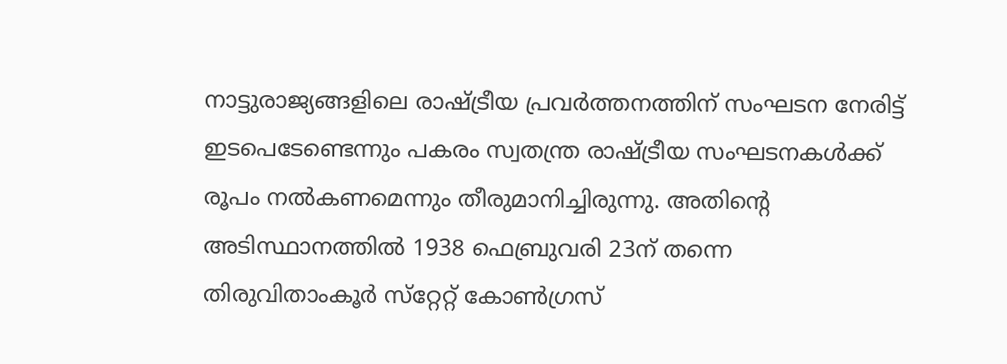നാട്ടുരാജ്യങ്ങളിലെ രാഷ്‌ട്രീയ പ്രവര്‍ത്തനത്തിന് സംഘടന നേരിട്ട് ഇടപെടേണ്ടെന്നും പകരം സ്വതന്ത്ര രാഷ്‌ട്രീയ സംഘടനകള്‍ക്ക് രൂപം നല്‍കണമെന്നും തീരുമാനിച്ചിരുന്നു. അതിന്റെ അടിസ്ഥാനത്തില്‍ 1938 ഫെബ്രുവരി 23ന് തന്നെ തിരുവിതാംകൂര്‍ സ്‌റ്റേറ്റ് കോണ്‍ഗ്രസ്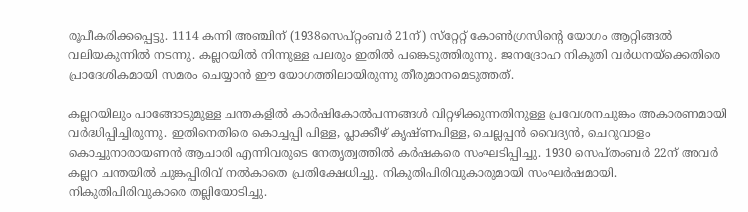രൂപീകരിക്കപ്പെട്ടു. 1114 കന്നി അഞ്ചിന് (1938സെപ്റ്റംബര്‍ 21ന്) സ്‌റ്റേറ്റ് കോണ്‍ഗ്രസിന്റെ യോഗം ആറ്റിങ്ങല്‍ വലിയകുന്നില്‍ നടന്നു. കല്ലറയില്‍ നിന്നുള്ള പലരും ഇതില്‍ പങ്കെടുത്തിരുന്നു. ജനദ്രോഹ നികുതി വര്‍ധനയ്‌ക്കെതിരെ പ്രാദേശികമായി സമരം ചെയ്യാന്‍ ഈ യോഗത്തിലായിരുന്നു തീരുമാനമെടുത്തത്.

കല്ലറയിലും പാങ്ങോടുമുള്ള ചന്തകളില്‍ കാര്‍ഷികോല്‍പന്നങ്ങള്‍ വിറ്റഴിക്കുന്നതിനുള്ള പ്രവേശനചുങ്കം അകാരണമായി വര്‍ദ്ധിപ്പിച്ചിരുന്നു. ഇതിനെതിരെ കൊച്ചപ്പി പിള്ള, പ്ലാക്കീഴ് കൃഷ്ണപിള്ള, ചെല്ലപ്പന്‍ വൈദ്യന്‍, ചെറുവാളം കൊച്ചുനാരായണന്‍ ആചാരി എന്നിവരുടെ നേതൃത്വത്തില്‍ കര്‍ഷകരെ സംഘടിപ്പിച്ചു. 1930 സെപ്തംബര്‍ 22ന് അവര്‍ കല്ലറ ചന്തയില്‍ ചുങ്കപ്പിരിവ് നല്‍കാതെ പ്രതിക്ഷേധിച്ചു. നികുതിപിരിവുകാരുമായി സംഘര്‍ഷമായി. നികുതിപിരിവുകാരെ തല്ലിയോടിച്ചു.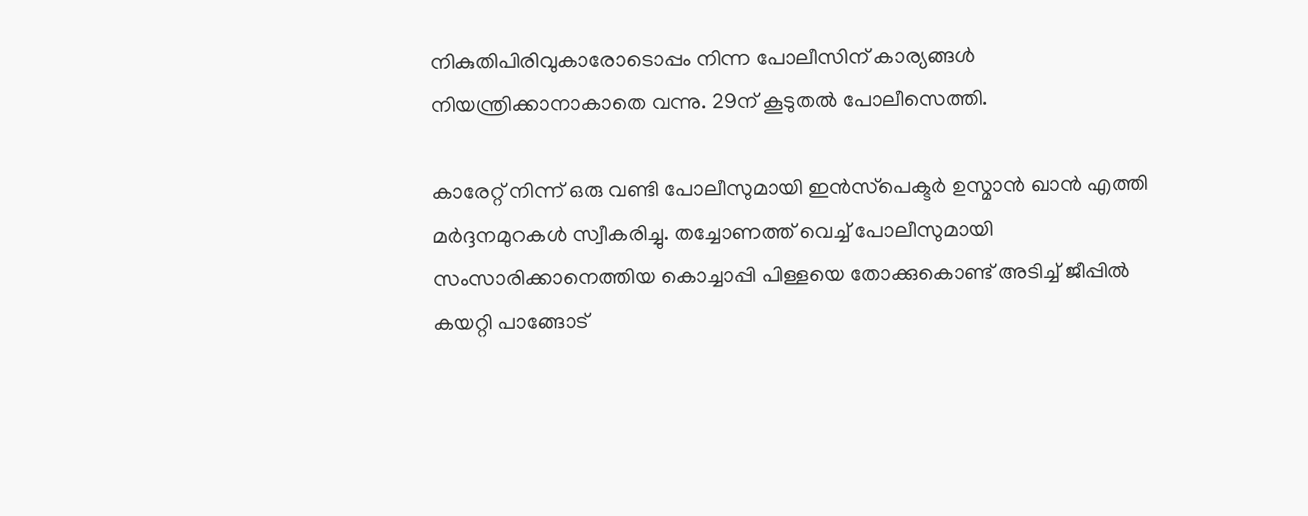നികുതിപിരിവുകാരോടൊപ്പം നിന്ന പോലീസിന് കാര്യങ്ങള്‍ നിയന്ത്രിക്കാനാകാതെ വന്നു. 29ന് കൂടുതല്‍ പോലീസെത്തി.

കാരേറ്റ് നിന്ന് ഒരു വണ്ടി പോലീസുമായി ഇന്‍സ്‌പെക്ടര്‍ ഉസ്മാന്‍ ഖാന്‍ എത്തി മര്‍ദ്ദനമുറകള്‍ സ്വീകരിച്ചു. തച്ചോണത്ത് വെച്ച് പോലീസുമായി സംസാരിക്കാനെത്തിയ കൊച്ചാപ്പി പിള്ളയെ തോക്കുകൊണ്ട് അടിച്ച് ജീപ്പില്‍ കയറ്റി പാങ്ങോട്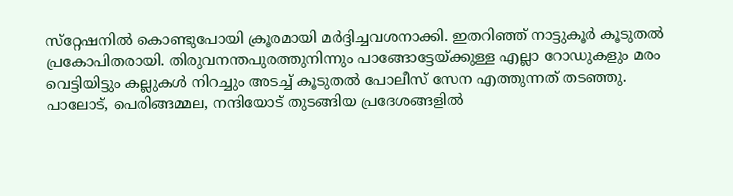സ്‌റ്റേഷനില്‍ കൊണ്ടുപോയി ക്രൂരമായി മര്‍ദ്ദിച്ചവശനാക്കി. ഇതറിഞ്ഞ് നാട്ടുകൂര്‍ കൂടുതല്‍ പ്രകോപിതരായി. തിരുവനന്തപുരത്തുനിന്നും പാങ്ങോട്ടേയ്‌ക്കുള്ള എല്ലാ റോഡുകളും മരം വെട്ടിയിട്ടും കല്ലുകള്‍ നിറച്ചും അടച്ച് കൂടുതല്‍ പോലീസ് സേന എത്തുന്നത് തടഞ്ഞു. പാലോട്, പെരിങ്ങമ്മല, നന്ദിയോട് തുടങ്ങിയ പ്രദേശങ്ങളില്‍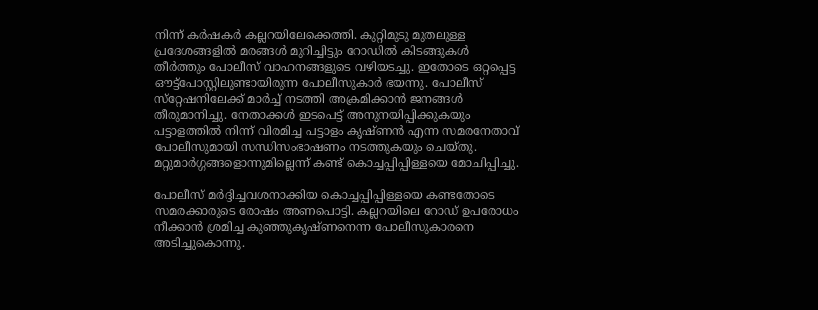നിന്ന് കര്‍ഷകര്‍ കല്ലറയിലേക്കെത്തി. കുറ്റിമുടു മുതലുള്ള പ്രദേശങ്ങളില്‍ മരങ്ങള്‍ മുറിച്ചിട്ടും റോഡില്‍ കിടങ്ങുകള്‍ തീര്‍ത്തും പോലീസ് വാഹനങ്ങളുടെ വഴിയടച്ചു. ഇതോടെ ഒറ്റപ്പെട്ട ഔട്ട്‌പോസ്റ്റിലുണ്ടായിരുന്ന പോലീസുകാര്‍ ഭയന്നു. പോലീസ് സ്‌റ്റേഷനിലേക്ക് മാര്‍ച്ച് നടത്തി അക്രമിക്കാന്‍ ജനങ്ങള്‍ തീരുമാനിച്ചു. നേതാക്കള്‍ ഇടപെട്ട് അനുനയിപ്പിക്കുകയും പട്ടാളത്തില്‍ നിന്ന് വിരമിച്ച പട്ടാളം കൃഷ്ണന്‍ എന്ന സമരനേതാവ് പോലീസുമായി സന്ധിസംഭാഷണം നടത്തുകയും ചെയ്തു. മറ്റുമാര്‍ഗ്ഗങ്ങളൊന്നുമില്ലെന്ന് കണ്ട് കൊച്ചപ്പിപ്പിള്ളയെ മോചിപ്പിച്ചു.

പോലീസ് മര്‍ദ്ദിച്ചവശനാക്കിയ കൊച്ചപ്പിപ്പിള്ളയെ കണ്ടതോടെ സമരക്കാരുടെ രോഷം അണപൊട്ടി. കല്ലറയിലെ റോഡ് ഉപരോധം നീക്കാന്‍ ശ്രമിച്ച കുഞ്ഞുകൃഷ്ണനെന്ന പോലീസുകാരനെ അടിച്ചുകൊന്നു.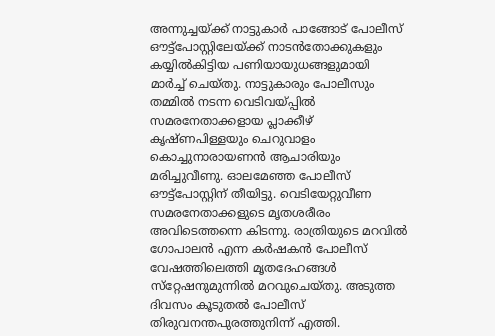അന്നുച്ചയ്‌ക്ക് നാട്ടുകാര്‍ പാങ്ങോട് പോലീസ് ഔട്ട്‌പോസ്റ്റിലേയ്‌ക്ക് നാടന്‍തോക്കുകളും കയ്യില്‍കിട്ടിയ പണിയായുധങ്ങളുമായി മാര്‍ച്ച് ചെയ്തു. നാട്ടുകാരും പോലീസും തമ്മില്‍ നടന്ന വെടിവയ്‌പ്പില്‍ സമരനേതാക്കളായ പ്ലാക്കീഴ് കൃഷ്ണപിള്ളയും ചെറുവാളം കൊച്ചുനാരായണന്‍ ആചാരിയും മരിച്ചുവീണു. ഓലമേഞ്ഞ പോലീസ് ഔട്ട്‌പോസ്റ്റിന് തീയിട്ടു. വെടിയേറ്റുവീണ സമരനേതാക്കളുടെ മൃതശരീരം അവിടെത്തന്നെ കിടന്നു. രാത്രിയുടെ മറവില്‍ ഗോപാലന്‍ എന്ന കര്‍ഷകന്‍ പോലീസ് വേഷത്തിലെത്തി മൃതദേഹങ്ങള്‍ സ്‌റ്റേഷനുമുന്നില്‍ മറവുചെയ്തു. അടുത്ത ദിവസം കൂടുതല്‍ പോലീസ് തിരുവനന്തപുരത്തുനിന്ന് എത്തി.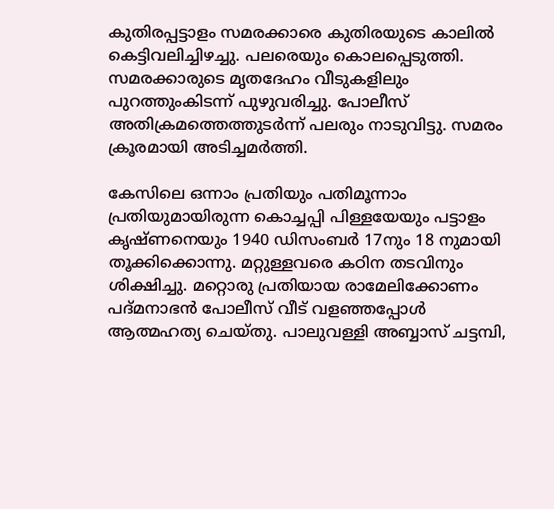കുതിരപ്പട്ടാളം സമരക്കാരെ കുതിരയുടെ കാലില്‍ കെട്ടിവലിച്ചിഴച്ചു. പലരെയും കൊലപ്പെടുത്തി. സമരക്കാരുടെ മൃതദേഹം വീടുകളിലും പുറത്തുംകിടന്ന് പുഴുവരിച്ചു. പോലീസ് അതിക്രമത്തെത്തുടര്‍ന്ന് പലരും നാടുവിട്ടു. സമരം ക്രൂരമായി അടിച്ചമര്‍ത്തി.

കേസിലെ ഒന്നാം പ്രതിയും പതിമൂന്നാം പ്രതിയുമായിരുന്ന കൊച്ചപ്പി പിള്ളയേയും പട്ടാളം കൃഷ്ണനെയും 1940 ഡിസംബര്‍ 17നും 18 നുമായി തൂക്കിക്കൊന്നു. മറ്റുള്ളവരെ കഠിന തടവിനും ശിക്ഷിച്ചു. മറ്റൊരു പ്രതിയായ രാമേലിക്കോണം പദ്മനാഭന്‍ പോലീസ് വീട് വളഞ്ഞപ്പോള്‍ ആത്മഹത്യ ചെയ്തു. പാലുവള്ളി അബ്ബാസ് ചട്ടമ്പി,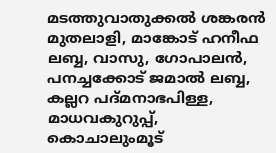മടത്തുവാതുക്കല്‍ ശങ്കരന്‍ മുതലാളി, മാങ്കോട് ഹനീഫ ലബ്ബ, വാസു, ഗോപാലന്‍, പനച്ചക്കോട് ജമാല്‍ ലബ്ബ, കല്ലറ പദ്മനാഭപിള്ള, മാധവകുറുപ്പ്, കൊചാലുംമൂട്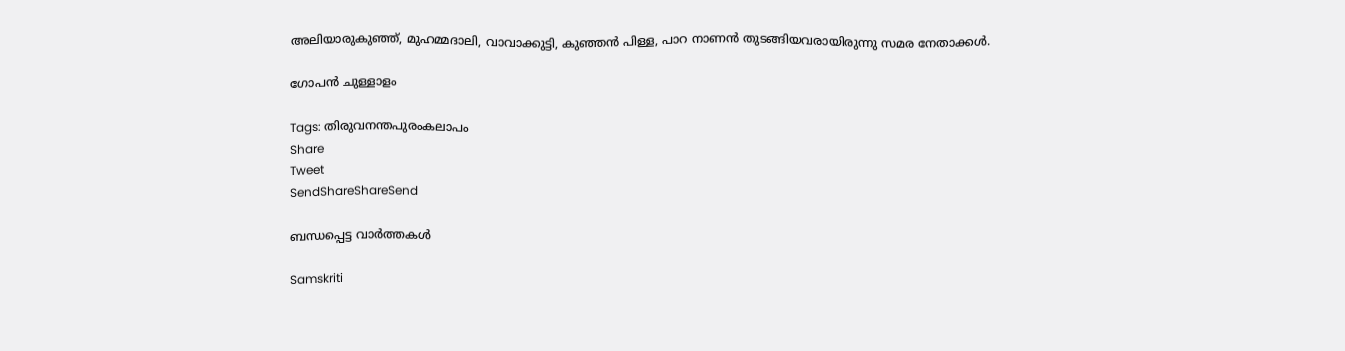അലിയാരുകുഞ്ഞ്, മുഹമ്മദാലി, വാവാക്കുട്ടി, കുഞ്ഞന്‍ പിള്ള, പാറ നാണന്‍ തുടങ്ങിയവരായിരുന്നു സമര നേതാക്കള്‍.

ഗോപന്‍ ചുള്ളാളം

Tags: തിരുവനന്തപുരംകലാപം
Share
Tweet
SendShareShareSend

ബന്ധപ്പെട്ട വാര്‍ത്തകള്‍

Samskriti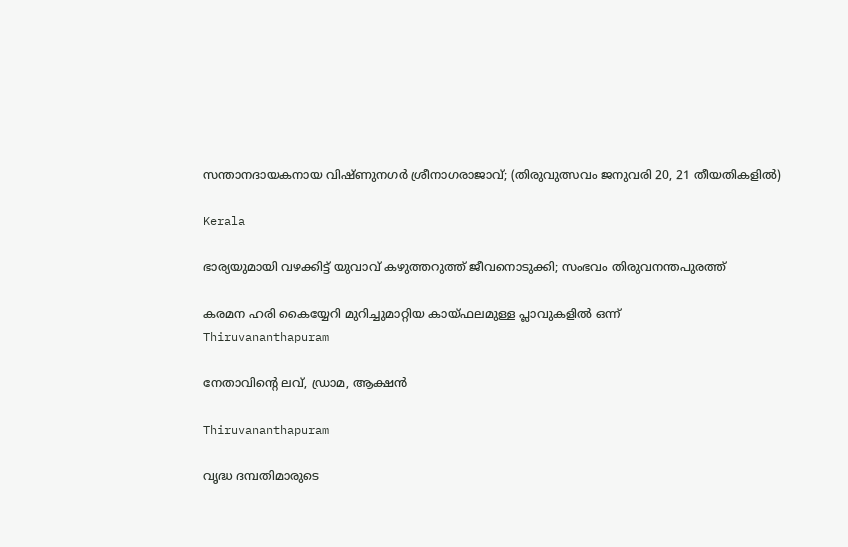സന്താനദായകനായ വിഷ്ണുനഗര്‍ ശ്രീനാഗരാജാവ്; (തിരുവുത്സവം ജനുവരി 20, 21 തീയതികളില്‍)

Kerala

ഭാര്യയുമായി വഴക്കിട്ട് യുവാവ് കഴുത്തറുത്ത് ജീവനൊടുക്കി; സംഭവം തിരുവനന്തപുരത്ത്

കരമന ഹരി കൈയ്യേറി മുറിച്ചുമാറ്റിയ കായ്ഫലമുള്ള പ്ലാവുകളില്‍ ഒന്ന്‌
Thiruvananthapuram

നേതാവിന്റെ ലവ്, ഡ്രാമ, ആക്ഷന്‍

Thiruvananthapuram

വൃദ്ധ ദമ്പതിമാരുടെ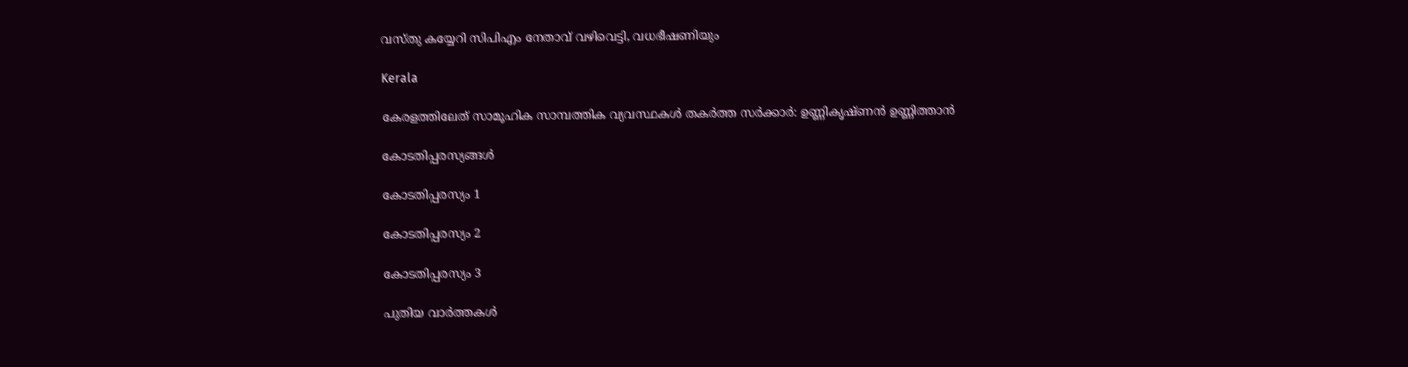വസ്തു കയ്യേറി സിപിഎം നേതാവ് വഴിവെട്ടി, വധഭീഷണിയും

Kerala

കേരളത്തിലേത് സാമൂഹിക സാമ്പത്തിക വ്യവസ്ഥകള്‍ തകര്‍ത്ത സര്‍ക്കാര്‍: ഉണ്ണികൃഷ്ണന്‍ ഉണ്ണിത്താന്‍

കോടതിപ്പരസ്യങ്ങള്‍

കോടതിപ്പരസ്യം 1

കോടതിപ്പരസ്യം 2

കോടതിപ്പരസ്യം 3

പുതിയ വാര്‍ത്തകള്‍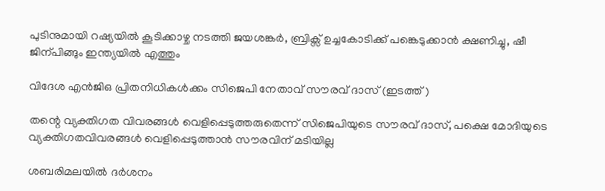പുടിനുമായി റഷ്യയില്‍ കൂടിക്കാഴ്ച നടത്തി ജയശങ്കര്‍, ബ്രിക്സ് ഉച്ചകോടിക്ക് പങ്കെടുക്കാന്‍ ക്ഷണിച്ചു, ഷീ ജിന‍്പിങ്ങും ഇന്ത്യയില്‍ എത്തും

വിദേശ എന്‍ജിഒ പ്രിതനിധികള്‍ക്കം സിജെപി നേതാവ് സൗരവ് ദാസ് (ഇടത്ത്)

തന്റെ വ്യക്തിഗത വിവരങ്ങള്‍ വെളിപ്പെടുത്തരുതെന്ന് സിജെപിയുടെ സൗരവ് ദാസ്, പക്ഷെ മോദിയുടെ വ്യക്തിഗതവിവരങ്ങള്‍ വെളിപ്പെടുത്താന്‍ സൗരവിന് മടിയില്ല

ശബരിമലയില്‍ ദര്‍ശനം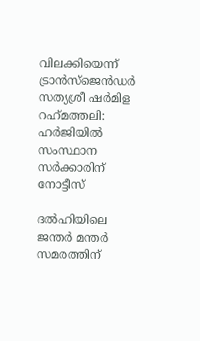വിലക്കിയെന്ന് ട്രാന്‍സ്ജെന്‍ഡര്‍ സത്യശ്രീ ഷര്‍മിള റഹ്‌മത്തലി: ഹര്‍ജിയില്‍ സംസ്ഥാന സര്‍ക്കാരിന് നോട്ടീസ്

ദല്‍ഹിയിലെ ജന്തര്‍ മന്തര്‍ സമരത്തിന്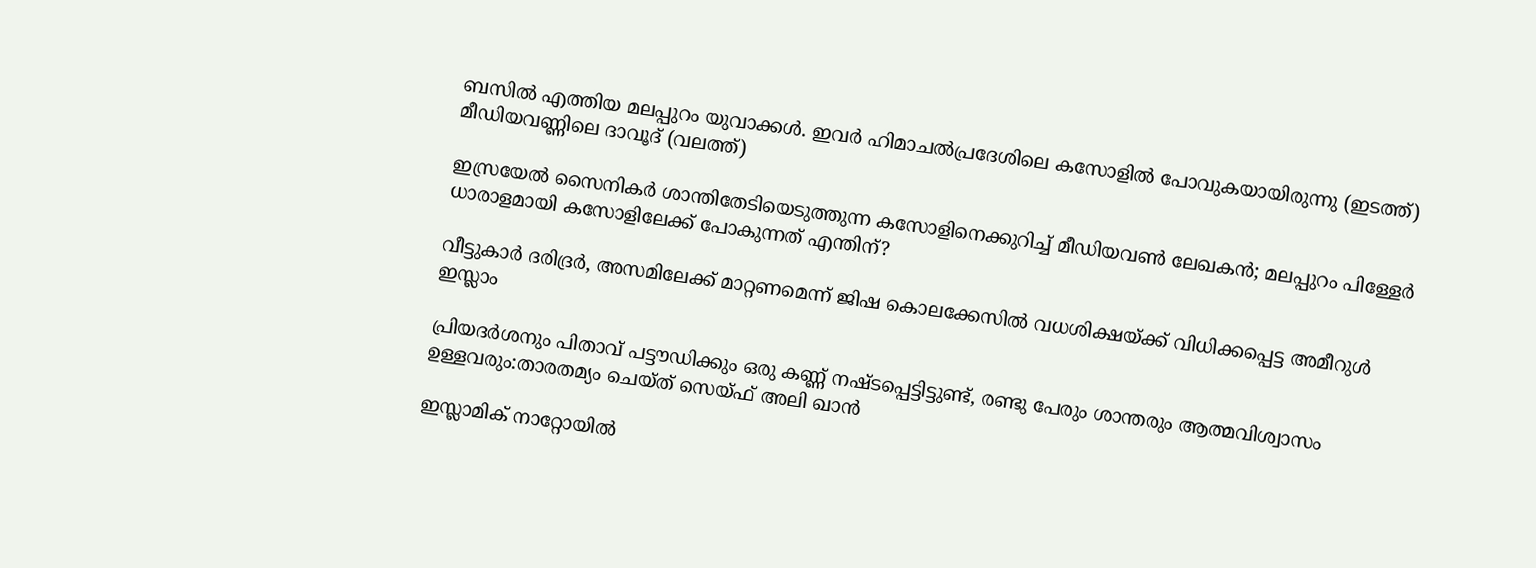ബസില്‍ എത്തിയ മലപ്പുറം യുവാക്കള്‍. ഇവര്‍ ഹിമാചല്‍പ്രദേശിലെ കസോളില്‍ പോവുകയായിരുന്നു (ഇടത്ത്) മീഡിയവണ്ണിലെ ദാവൂദ് (വലത്ത്)

ഇസ്രയേല്‍ സൈനികര്‍ ശാന്തിതേടിയെടുത്തുന്ന കസോളിനെക്കുറിച്ച് മീഡിയവണ്‍ ലേഖകന്‍; മലപ്പുറം പിള്ളേര്‍ ധാരാളമായി കസോളിലേക്ക് പോകുന്നത് എന്തിന്?

വീട്ടുകാര്‍ ദരിദ്രര്‍, അസമിലേക്ക് മാറ്റണമെന്ന് ജിഷ കൊലക്കേസില്‍ വധശിക്ഷയ്‌ക്ക് വിധിക്കപ്പെട്ട അമീറുള്‍ ഇസ്ലാം

പ്രിയദര്‍ശനും പിതാവ് പട്ടൗഡിക്കും ഒരു കണ്ണ് നഷ്ടപ്പെട്ടിട്ടുണ്ട്, രണ്ടു പേരും ശാന്തരും ആത്മവിശ്വാസം ഉള്ളവരും:താരതമ്യം ചെയ്ത് സെയ്ഫ് അലി ഖാൻ

ഇസ്ലാമിക് നാറ്റോയിൽ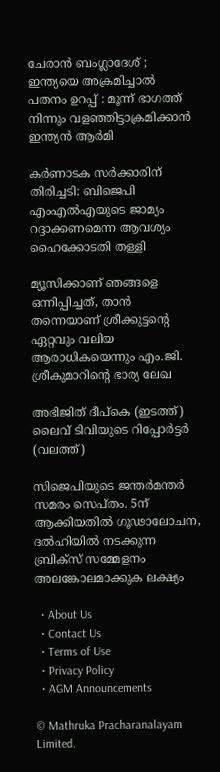ചേരാൻ ബംഗ്ലാദേശ് ; ഇന്ത്യയെ അക്രമിച്ചാൽ പതനം ഉറപ്പ് : മൂന്ന് ഭാഗത്ത് നിന്നും വളഞ്ഞിട്ടാക്രമിക്കാൻ ഇന്ത്യൻ ആർമി

കര്‍ണാടക സര്‍ക്കാരിന് തിരിച്ചടി: ബിജെപി എംഎല്‍എയുടെ ജാമ്യം റദ്ദാക്കണമെന്ന ആവശ്യം ഹൈക്കോടതി തള്ളി

മ്യൂസിക്കാണ് ഞങ്ങളെ ഒന്നിപ്പിച്ചത്, താൻ തന്നെയാണ് ശ്രീക്കുട്ടന്റെ ഏറ്റവും വലിയ ആരാധികയെന്നും എം.ജി. ശ്രീകുമാറിന്റെ ഭാര്യ ലേഖ

അഭിജിത് ദീപ്കെ (ഇടത്ത്) ലൈവ് ടിവിയുടെ റിപ്പോര്‍ട്ടര്‍ (വലത്ത്)

സിജെപിയുടെ ജന്തര്‍മന്തര്‍ സമരം സെപ്തം. 5ന് ആക്കിയതില്‍ ഗൂഢാലോചന, ദല്‍ഹിയില്‍ നടക്കുന്ന ബ്രിക്സ് സമ്മേളനം അലങ്കോലമാക്കുക ലക്ഷ്യം

  • About Us
  • Contact Us
  • Terms of Use
  • Privacy Policy
  • AGM Announcements

© Mathruka Pracharanalayam Limited.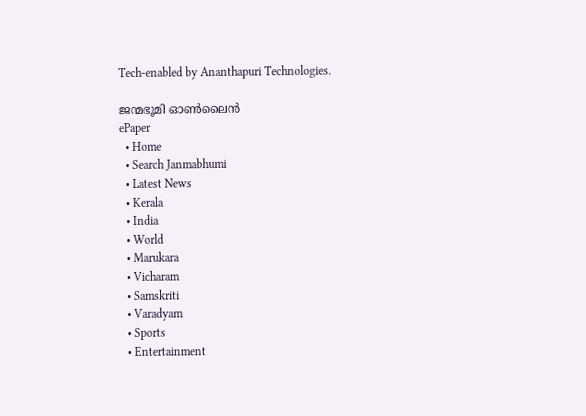Tech-enabled by Ananthapuri Technologies.

ജന്മഭൂമി ഓണ്‍ലൈന്‍
ePaper
  • Home
  • Search Janmabhumi
  • Latest News
  • Kerala
  • India
  • World
  • Marukara
  • Vicharam
  • Samskriti
  • Varadyam
  • Sports
  • Entertainment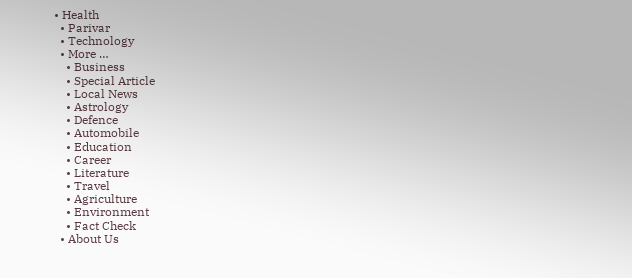• Health
  • Parivar
  • Technology
  • More …
    • Business
    • Special Article
    • Local News
    • Astrology
    • Defence
    • Automobile
    • Education
    • Career
    • Literature
    • Travel
    • Agriculture
    • Environment
    • Fact Check
  • About Us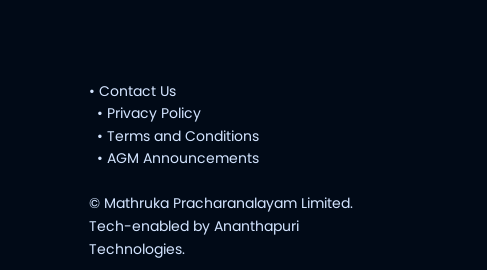• Contact Us
  • Privacy Policy
  • Terms and Conditions
  • AGM Announcements

© Mathruka Pracharanalayam Limited.
Tech-enabled by Ananthapuri Technologies.